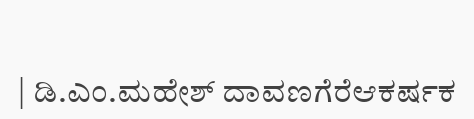| ಡಿ.ಎಂ.ಮಹೇಶ್ ದಾವಣಗೆರೆಆಕರ್ಷಕ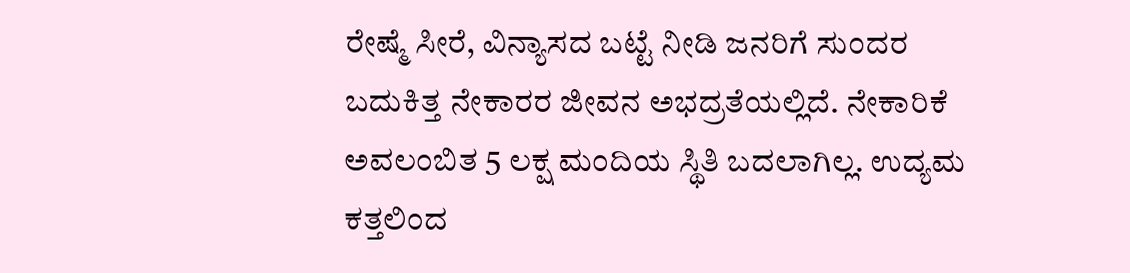ರೇಷ್ಮೆ ಸೀರೆ, ವಿನ್ಯಾಸದ ಬಟ್ಟೆ ನೀಡಿ ಜನರಿಗೆ ಸುಂದರ ಬದುಕಿತ್ತ ನೇಕಾರರ ಜೀವನ ಅಭದ್ರತೆಯಲ್ಲಿದೆ. ನೇಕಾರಿಕೆ ಅವಲಂಬಿತ 5 ಲಕ್ಷ ಮಂದಿಯ ಸ್ಥಿತಿ ಬದಲಾಗಿಲ್ಲ. ಉದ್ಯಮ ಕತ್ತಲಿಂದ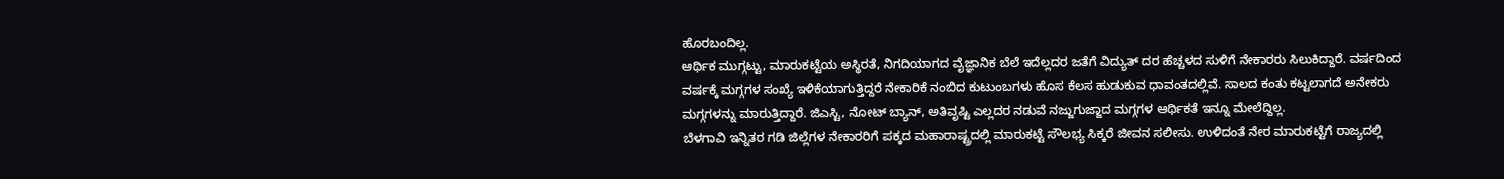ಹೊರಬಂದಿಲ್ಲ.
ಆರ್ಥಿಕ ಮುಗ್ಗಟ್ಟು, ಮಾರುಕಟ್ಟೆಯ ಅಸ್ಥಿರತೆ, ನಿಗದಿಯಾಗದ ವೈಜ್ಞಾನಿಕ ಬೆಲೆ ಇದೆಲ್ಲದರ ಜತೆಗೆ ವಿದ್ಯುತ್ ದರ ಹೆಚ್ಚಳದ ಸುಳಿಗೆ ನೇಕಾರರು ಸಿಲುಕಿದ್ದಾರೆ. ವರ್ಷದಿಂದ ವರ್ಷಕ್ಕೆ ಮಗ್ಗಗಳ ಸಂಖ್ಯೆ ಇಳಿಕೆಯಾಗುತ್ತಿದ್ದರೆ ನೇಕಾರಿಕೆ ನಂಬಿದ ಕುಟುಂಬಗಳು ಹೊಸ ಕೆಲಸ ಹುಡುಕುವ ಧಾವಂತದಲ್ಲಿವೆ. ಸಾಲದ ಕಂತು ಕಟ್ಟಲಾಗದೆ ಅನೇಕರು ಮಗ್ಗಗಳನ್ನು ಮಾರುತ್ತಿದ್ದಾರೆ. ಜಿಎಸ್ಟಿ, ನೋಟ್ ಬ್ಯಾನ್, ಅತಿವೃಷ್ಟಿ ಎಲ್ಲದರ ನಡುವೆ ನಜ್ಜುಗುಜ್ಜಾದ ಮಗ್ಗಗಳ ಆರ್ಥಿಕತೆ ಇನ್ನೂ ಮೇಲೆದ್ದಿಲ್ಲ.
ಬೆಳಗಾವಿ ಇನ್ನಿತರ ಗಡಿ ಜಿಲ್ಲೆಗಳ ನೇಕಾರರಿಗೆ ಪಕ್ಕದ ಮಹಾರಾಷ್ಟ್ರದಲ್ಲಿ ಮಾರುಕಟ್ಟೆ ಸೌಲಭ್ಯ ಸಿಕ್ಕರೆ ಜೀವನ ಸಲೀಸು. ಉಳಿದಂತೆ ನೇರ ಮಾರುಕಟ್ಟೆಗೆ ರಾಜ್ಯದಲ್ಲಿ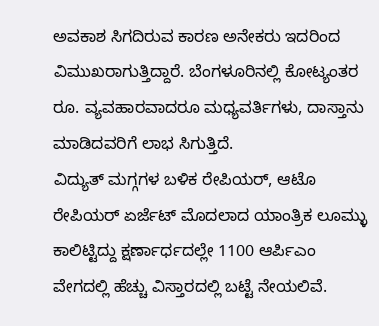ಅವಕಾಶ ಸಿಗದಿರುವ ಕಾರಣ ಅನೇಕರು ಇದರಿಂದ ವಿಮುಖರಾಗುತ್ತಿದ್ದಾರೆ. ಬೆಂಗಳೂರಿನಲ್ಲಿ ಕೋಟ್ಯಂತರ ರೂ. ವ್ಯವಹಾರವಾದರೂ ಮಧ್ಯವರ್ತಿಗಳು, ದಾಸ್ತಾನು ಮಾಡಿದವರಿಗೆ ಲಾಭ ಸಿಗುತ್ತಿದೆ.
ವಿದ್ಯುತ್ ಮಗ್ಗಗಳ ಬಳಿಕ ರೇಪಿಯರ್, ಆಟೊ ರೇಪಿಯರ್ ಏರ್ಜೆಟ್ ಮೊದಲಾದ ಯಾಂತ್ರಿಕ ಲೂಮ್ಳು ಕಾಲಿಟ್ಟಿದ್ದು ಕ್ಷರ್ಣಾರ್ಧದಲ್ಲೇ 1100 ಆರ್ಪಿಎಂ ವೇಗದಲ್ಲಿ ಹೆಚ್ಚು ವಿಸ್ತಾರದಲ್ಲಿ ಬಟ್ಟೆ ನೇಯಲಿವೆ.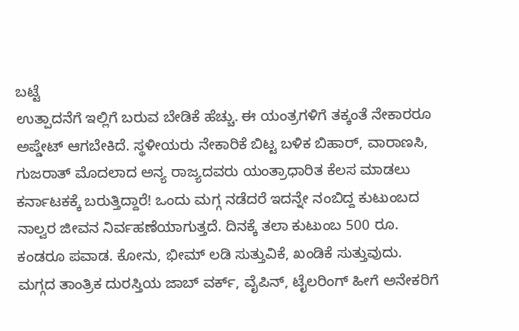ಬಟ್ಟೆ
ಉತ್ಪಾದನೆಗೆ ಇಲ್ಲಿಗೆ ಬರುವ ಬೇಡಿಕೆ ಹೆಚ್ಚು. ಈ ಯಂತ್ರಗಳಿಗೆ ತಕ್ಕಂತೆ ನೇಕಾರರೂ ಅಪ್ಡೇಟ್ ಆಗಬೇಕಿದೆ. ಸ್ಥಳೀಯರು ನೇಕಾರಿಕೆ ಬಿಟ್ಟ ಬಳಿಕ ಬಿಹಾರ್, ವಾರಾಣಸಿ, ಗುಜರಾತ್ ಮೊದಲಾದ ಅನ್ಯ ರಾಜ್ಯದವರು ಯಂತ್ರಾಧಾರಿತ ಕೆಲಸ ಮಾಡಲು ಕರ್ನಾಟಕಕ್ಕೆ ಬರುತ್ತಿದ್ದಾರೆ! ಒಂದು ಮಗ್ಗ ನಡೆದರೆ ಇದನ್ನೇ ನಂಬಿದ್ದ ಕುಟುಂಬದ ನಾಲ್ವರ ಜೀವನ ನಿರ್ವಹಣೆಯಾಗುತ್ತದೆ. ದಿನಕ್ಕೆ ತಲಾ ಕುಟುಂಬ 500 ರೂ. ಕಂಡರೂ ಪವಾಡ. ಕೋನು, ಭೀಮ್ ಲಡಿ ಸುತ್ತುವಿಕೆ, ಖಂಡಿಕೆ ಸುತ್ತುವುದು. ಮಗ್ಗದ ತಾಂತ್ರಿಕ ದುರಸ್ತಿಯ ಜಾಬ್ ವರ್ಕ್, ವೈಪಿನ್, ಟೈಲರಿಂಗ್ ಹೀಗೆ ಅನೇಕರಿಗೆ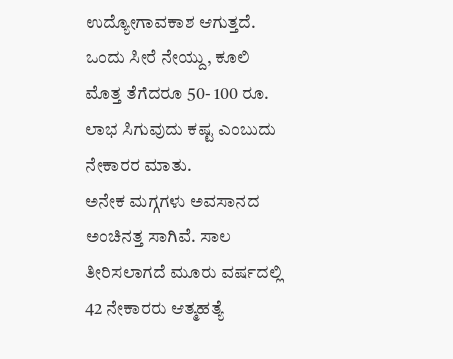ಉದ್ಯೋಗಾವಕಾಶ ಆಗುತ್ತದೆ. ಒಂದು ಸೀರೆ ನೇಯ್ದು, ಕೂಲಿ ಮೊತ್ತ ತೆಗೆದರೂ 50- 100 ರೂ. ಲಾಭ ಸಿಗುವುದು ಕಷ್ಟ ಎಂಬುದು ನೇಕಾರರ ಮಾತು.
ಅನೇಕ ಮಗ್ಗಗಳು ಅವಸಾನದ ಅಂಚಿನತ್ತ ಸಾಗಿವೆ. ಸಾಲ ತೀರಿಸಲಾಗದೆ ಮೂರು ವರ್ಷದಲ್ಲಿ 42 ನೇಕಾರರು ಆತ್ಮಹತ್ಯೆ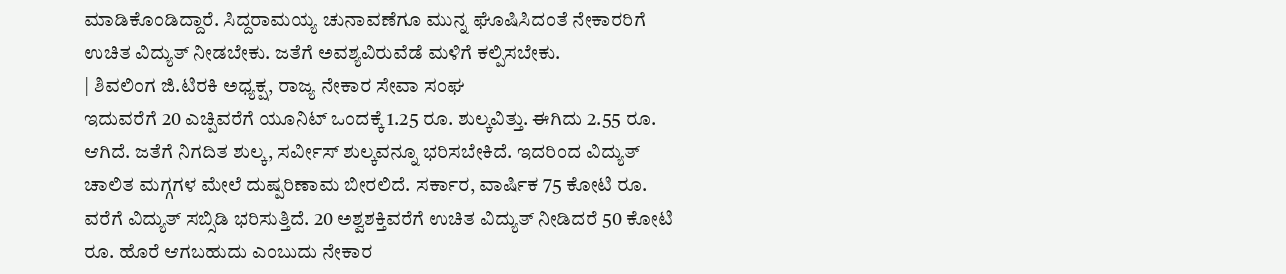ಮಾಡಿಕೊಂಡಿದ್ದಾರೆ. ಸಿದ್ದರಾಮಯ್ಯ ಚುನಾವಣೆಗೂ ಮುನ್ನ ಘೊಷಿಸಿದಂತೆ ನೇಕಾರರಿಗೆ ಉಚಿತ ವಿದ್ಯುತ್ ನೀಡಬೇಕು. ಜತೆಗೆ ಅವಶ್ಯವಿರುವೆಡೆ ಮಳಿಗೆ ಕಲ್ಪಿಸಬೇಕು.
| ಶಿವಲಿಂಗ ಜಿ.ಟಿರಕಿ ಅಧ್ಯಕ್ಷ, ರಾಜ್ಯ ನೇಕಾರ ಸೇವಾ ಸಂಘ
ಇದುವರೆಗೆ 20 ಎಚ್ಪಿವರೆಗೆ ಯೂನಿಟ್ ಒಂದಕ್ಕೆ 1.25 ರೂ. ಶುಲ್ಕವಿತ್ತು. ಈಗಿದು 2.55 ರೂ. ಆಗಿದೆ. ಜತೆಗೆ ನಿಗದಿತ ಶುಲ್ಕ, ಸರ್ವೀಸ್ ಶುಲ್ಕವನ್ನೂ ಭರಿಸಬೇಕಿದೆ. ಇದರಿಂದ ವಿದ್ಯುತ್ ಚಾಲಿತ ಮಗ್ಗಗಳ ಮೇಲೆ ದುಷ್ಪರಿಣಾಮ ಬೀರಲಿದೆ. ಸರ್ಕಾರ, ವಾರ್ಷಿಕ 75 ಕೋಟಿ ರೂ. ವರೆಗೆ ವಿದ್ಯುತ್ ಸಬ್ಸಿಡಿ ಭರಿಸುತ್ತಿದೆ. 20 ಅಶ್ವಶಕ್ತಿವರೆಗೆ ಉಚಿತ ವಿದ್ಯುತ್ ನೀಡಿದರೆ 50 ಕೋಟಿ ರೂ. ಹೊರೆ ಆಗಬಹುದು ಎಂಬುದು ನೇಕಾರ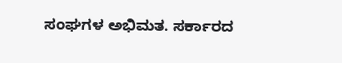ಸಂಘಗಳ ಅಭಿಮತ. ಸರ್ಕಾರದ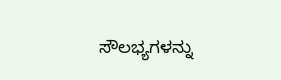ಸೌಲಭ್ಯಗಳನ್ನು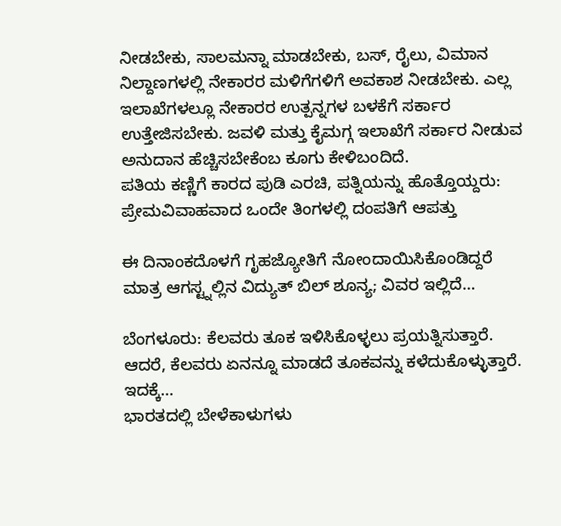ನೀಡಬೇಕು, ಸಾಲಮನ್ನಾ ಮಾಡಬೇಕು, ಬಸ್, ರೈಲು, ವಿಮಾನ ನಿಲ್ದಾಣಗಳಲ್ಲಿ ನೇಕಾರರ ಮಳಿಗೆಗಳಿಗೆ ಅವಕಾಶ ನೀಡಬೇಕು. ಎಲ್ಲ ಇಲಾಖೆಗಳಲ್ಲೂ ನೇಕಾರರ ಉತ್ಪನ್ನಗಳ ಬಳಕೆಗೆ ಸರ್ಕಾರ ಉತ್ತೇಜಿಸಬೇಕು. ಜವಳಿ ಮತ್ತು ಕೈಮಗ್ಗ ಇಲಾಖೆಗೆ ಸರ್ಕಾರ ನೀಡುವ ಅನುದಾನ ಹೆಚ್ಚಿಸಬೇಕೆಂಬ ಕೂಗು ಕೇಳಿಬಂದಿದೆ.
ಪತಿಯ ಕಣ್ಣಿಗೆ ಕಾರದ ಪುಡಿ ಎರಚಿ, ಪತ್ನಿಯನ್ನು ಹೊತ್ತೊಯ್ದರು: ಪ್ರೇಮವಿವಾಹವಾದ ಒಂದೇ ತಿಂಗಳಲ್ಲಿ ದಂಪತಿಗೆ ಆಪತ್ತು

ಈ ದಿನಾಂಕದೊಳಗೆ ಗೃಹಜ್ಯೋತಿಗೆ ನೋಂದಾಯಿಸಿಕೊಂಡಿದ್ದರೆ ಮಾತ್ರ ಆಗಸ್ಟ್ನಲ್ಲಿನ ವಿದ್ಯುತ್ ಬಿಲ್ ಶೂನ್ಯ; ವಿವರ ಇಲ್ಲಿದೆ…

ಬೆಂಗಳೂರು: ಕೆಲವರು ತೂಕ ಇಳಿಸಿಕೊಳ್ಳಲು ಪ್ರಯತ್ನಿಸುತ್ತಾರೆ. ಆದರೆ, ಕೆಲವರು ಏನನ್ನೂ ಮಾಡದೆ ತೂಕವನ್ನು ಕಳೆದುಕೊಳ್ಳುತ್ತಾರೆ. ಇದಕ್ಕೆ…
ಭಾರತದಲ್ಲಿ ಬೇಳೆಕಾಳುಗಳು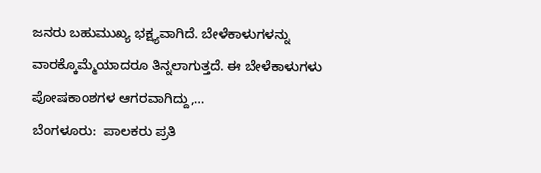ಜನರು ಬಹುಮುಖ್ಯ ಭಕ್ಷ್ಯವಾಗಿದೆ. ಬೇಳೆಕಾಳುಗಳನ್ನು ವಾರಕ್ಕೊಮ್ಮೆಯಾದರೂ ತಿನ್ನಲಾಗುತ್ತದೆ. ಈ ಬೇಳೆಕಾಳುಗಳು ಪೋಷಕಾಂಶಗಳ ಆಗರವಾಗಿದ್ದು,…
ಬೆಂಗಳೂರು:  ಪಾಲಕರು ಪ್ರತಿ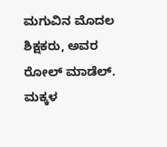ಮಗುವಿನ ಮೊದಲ ಶಿಕ್ಷಕರು, ಅವರ ರೋಲ್ ಮಾಡೆಲ್. ಮಕ್ಕಳ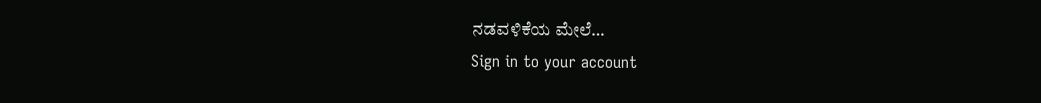ನಡವಳಿಕೆಯ ಮೇಲೆ…
Sign in to your account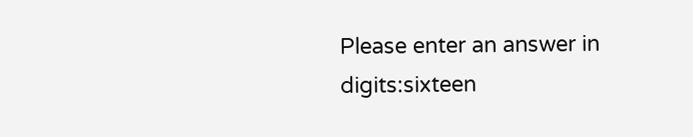Please enter an answer in digits:sixteen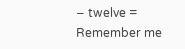− twelve =
Remember me